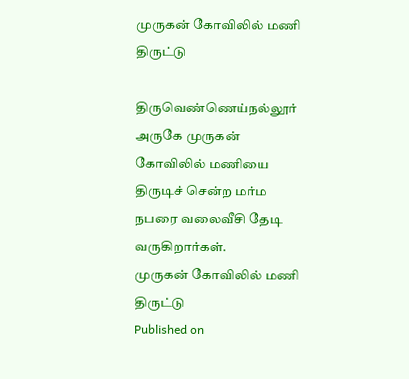முருகன் கோவிலில் மணி திருட்டு

திருவெண்ணெய்நல்லூர் அருகே முருகன் கோவிலில் மணியை திருடிச் சென்ற மர்ம நபரை வலைவீசி தேடி வருகிறார்கள்.
முருகன் கோவிலில் மணி திருட்டு
Published on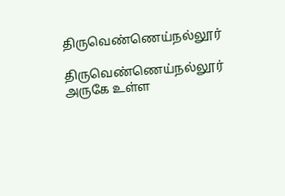திருவெண்ணெய்நல்லூர்

திருவெண்ணெய்நல்லூர் அருகே உள்ள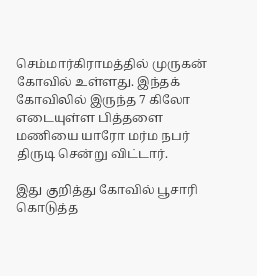செம்மார்கிராமத்தில் முருகன் கோவில் உள்ளது. இந்தக் கோவிலில் இருந்த 7 கிலோ எடையுள்ள பித்தளை மணியை யாரோ மர்ம நபர் திருடி சென்று விட்டார்.

இது குறித்து கோவில் பூசாரி கொடுத்த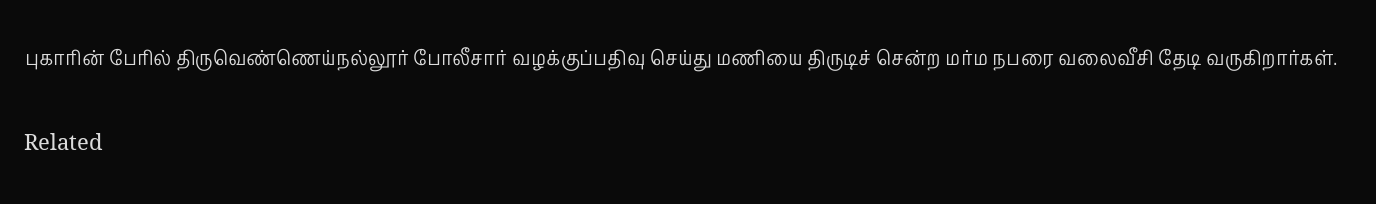புகாரின் பேரில் திருவெண்ணெய்நல்லூர் போலீசார் வழக்குப்பதிவு செய்து மணியை திருடிச் சென்ற மர்ம நபரை வலைவீசி தேடி வருகிறார்கள்.

Related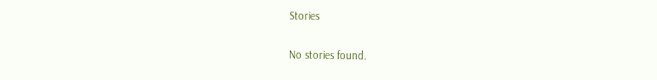Stories

No stories found.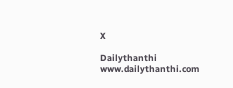X

Dailythanthi
www.dailythanthi.com